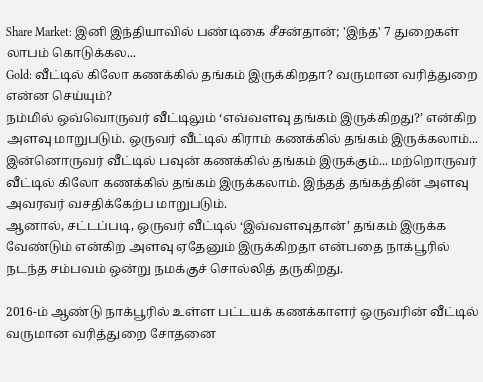Share Market: இனி இந்தியாவில் பண்டிகை சீசன்தான்; 'இந்த' 7 துறைகள் லாபம் கொடுக்கல...
Gold: வீட்டில் கிலோ கணக்கில் தங்கம் இருக்கிறதா? வருமான வரித்துறை என்ன செய்யும்?
நம்மில் ஒவ்வொருவர் வீட்டிலும் ‘எவ்வளவு தங்கம் இருக்கிறது?’ என்கிற அளவு மாறுபடும். ஒருவர் வீட்டில் கிராம் கணக்கில் தங்கம் இருக்கலாம்... இன்னொருவர் வீட்டில் பவுன் கணக்கில் தங்கம் இருக்கும்... மற்றொருவர் வீட்டில் கிலோ கணக்கில் தங்கம் இருக்கலாம். இந்தத் தங்கத்தின் அளவு அவரவர் வசதிக்கேற்ப மாறுபடும்.
ஆனால், சட்டப்படி, ஒருவர் வீட்டில் ‘இவ்வளவுதான்’ தங்கம் இருக்க வேண்டும் என்கிற அளவு ஏதேனும் இருக்கிறதா என்பதை நாக்பூரில் நடந்த சம்பவம் ஒன்று நமக்குச் சொல்லித் தருகிறது.

2016-ம் ஆண்டு நாக்பூரில் உள்ள பட்டயக் கணக்காளர் ஒருவரின் வீட்டில் வருமான வரித்துறை சோதனை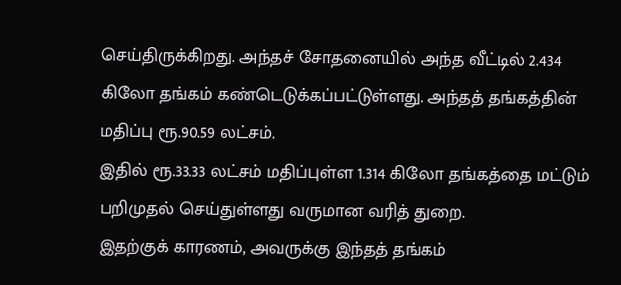செய்திருக்கிறது. அந்தச் சோதனையில் அந்த வீட்டில் 2.434 கிலோ தங்கம் கண்டெடுக்கப்பட்டுள்ளது. அந்தத் தங்கத்தின் மதிப்பு ரூ.90.59 லட்சம்.
இதில் ரூ.33.33 லட்சம் மதிப்புள்ள 1.314 கிலோ தங்கத்தை மட்டும் பறிமுதல் செய்துள்ளது வருமான வரித் துறை.
இதற்குக் காரணம், அவருக்கு இந்தத் தங்கம்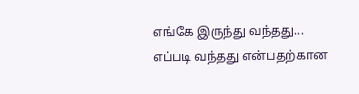எங்கே இருந்து வந்தது... எப்படி வந்தது என்பதற்கான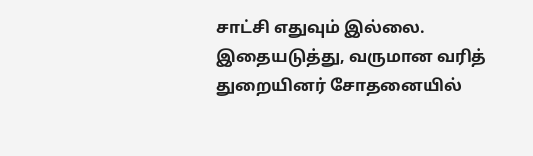சாட்சி எதுவும் இல்லை.
இதையடுத்து, வருமான வரித் துறையினர் சோதனையில்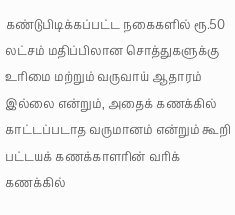கண்டுபிடிக்கப்பட்ட நகைகளில் ரூ.50 லட்சம் மதிப்பிலான சொத்துகளுக்கு உரிமை மற்றும் வருவாய் ஆதாரம் இல்லை என்றும், அதைக் கணக்கில் காட்டப்படாத வருமானம் என்றும் கூறி பட்டயக் கணக்காளரின் வரிக் கணக்கில்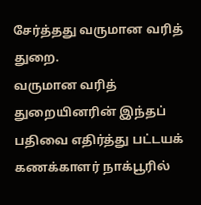சேர்த்தது வருமான வரித் துறை.
வருமான வரித் துறையினரின் இந்தப் பதிவை எதிர்த்து பட்டயக் கணக்காளர் நாக்பூரில்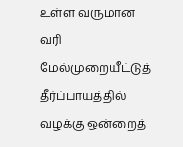உள்ள வருமான வரி மேல்முறையீட்டுத் தீர்ப்பாயத்தில் வழக்கு ஒன்றைத்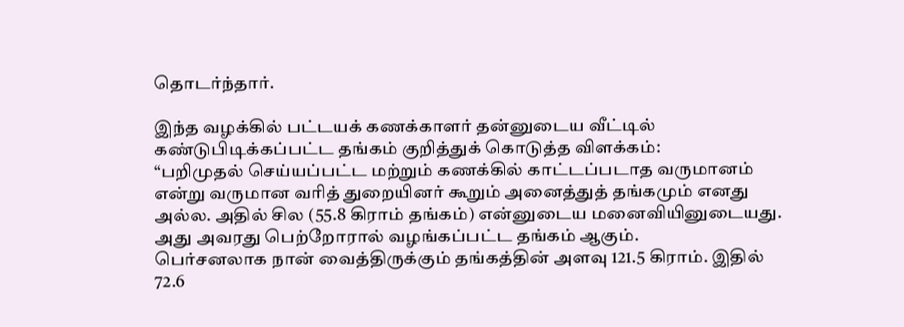தொடர்ந்தார்.

இந்த வழக்கில் பட்டயக் கணக்காளர் தன்னுடைய வீட்டில் கண்டுபிடிக்கப்பட்ட தங்கம் குறித்துக் கொடுத்த விளக்கம்:
“பறிமுதல் செய்யப்பட்ட மற்றும் கணக்கில் காட்டப்படாத வருமானம் என்று வருமான வரித் துறையினர் கூறும் அனைத்துத் தங்கமும் எனது அல்ல. அதில் சில (55.8 கிராம் தங்கம்) என்னுடைய மனைவியினுடையது. அது அவரது பெற்றோரால் வழங்கப்பட்ட தங்கம் ஆகும்.
பெர்சனலாக நான் வைத்திருக்கும் தங்கத்தின் அளவு 121.5 கிராம். இதில் 72.6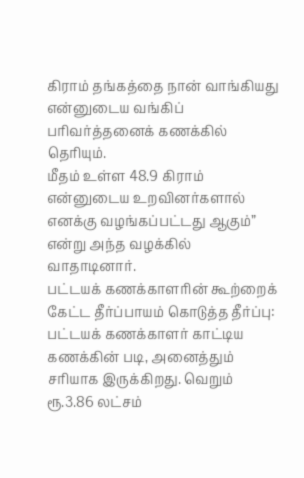கிராம் தங்கத்தை நான் வாங்கியது என்னுடைய வங்கிப் பரிவர்த்தனைக் கணக்கில் தெரியும்.
மீதம் உள்ள 48.9 கிராம் என்னுடைய உறவினர்களால் எனக்கு வழங்கப்பட்டது ஆகும்” என்று அந்த வழக்கில் வாதாடினார்.
பட்டயக் கணக்காளரின் கூற்றைக் கேட்ட தீர்ப்பாயம் கொடுத்த தீர்ப்பு:
பட்டயக் கணக்காளர் காட்டிய கணக்கின் படி, அனைத்தும் சரியாக இருக்கிறது. வெறும் ரூ.3.86 லட்சம்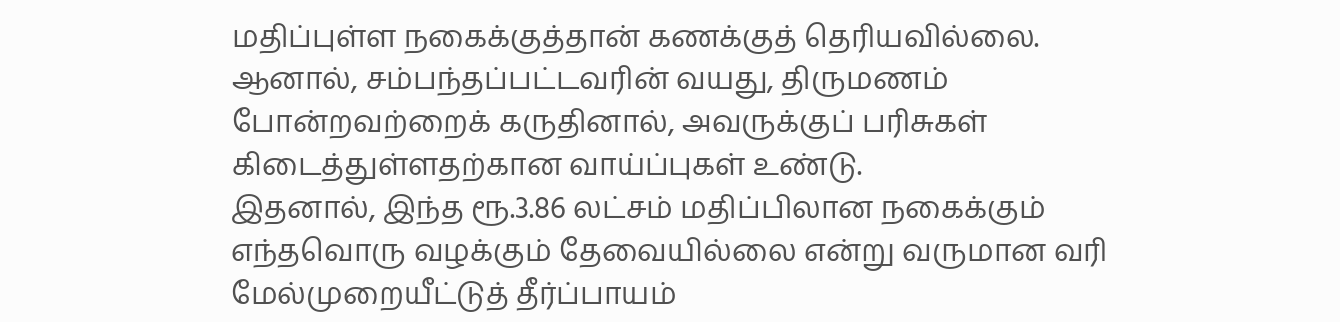மதிப்புள்ள நகைக்குத்தான் கணக்குத் தெரியவில்லை.
ஆனால், சம்பந்தப்பட்டவரின் வயது, திருமணம் போன்றவற்றைக் கருதினால், அவருக்குப் பரிசுகள் கிடைத்துள்ளதற்கான வாய்ப்புகள் உண்டு.
இதனால், இந்த ரூ.3.86 லட்சம் மதிப்பிலான நகைக்கும் எந்தவொரு வழக்கும் தேவையில்லை என்று வருமான வரி மேல்முறையீட்டுத் தீர்ப்பாயம்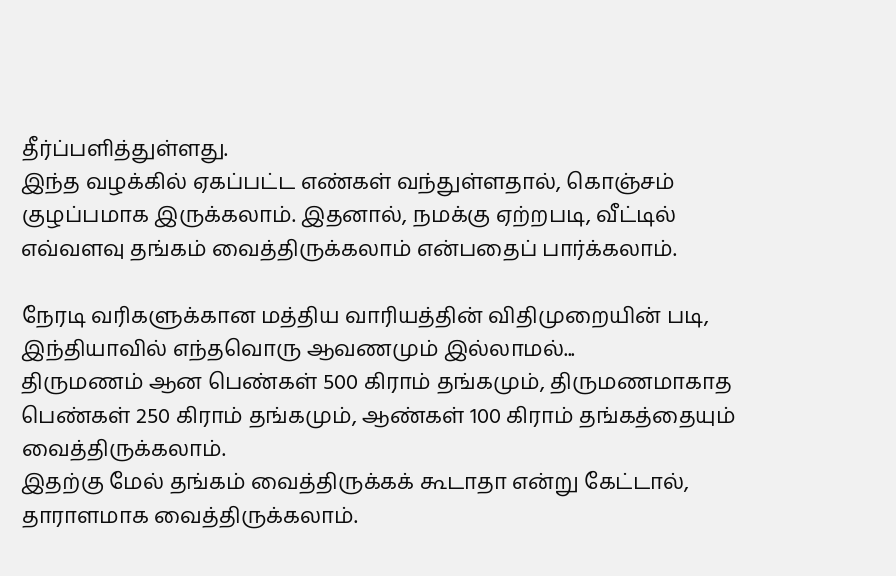தீர்ப்பளித்துள்ளது.
இந்த வழக்கில் ஏகப்பட்ட எண்கள் வந்துள்ளதால், கொஞ்சம் குழப்பமாக இருக்கலாம். இதனால், நமக்கு ஏற்றபடி, வீட்டில் எவ்வளவு தங்கம் வைத்திருக்கலாம் என்பதைப் பார்க்கலாம்.

நேரடி வரிகளுக்கான மத்திய வாரியத்தின் விதிமுறையின் படி, இந்தியாவில் எந்தவொரு ஆவணமும் இல்லாமல்...
திருமணம் ஆன பெண்கள் 500 கிராம் தங்கமும், திருமணமாகாத பெண்கள் 250 கிராம் தங்கமும், ஆண்கள் 100 கிராம் தங்கத்தையும் வைத்திருக்கலாம்.
இதற்கு மேல் தங்கம் வைத்திருக்கக் கூடாதா என்று கேட்டால், தாராளமாக வைத்திருக்கலாம்.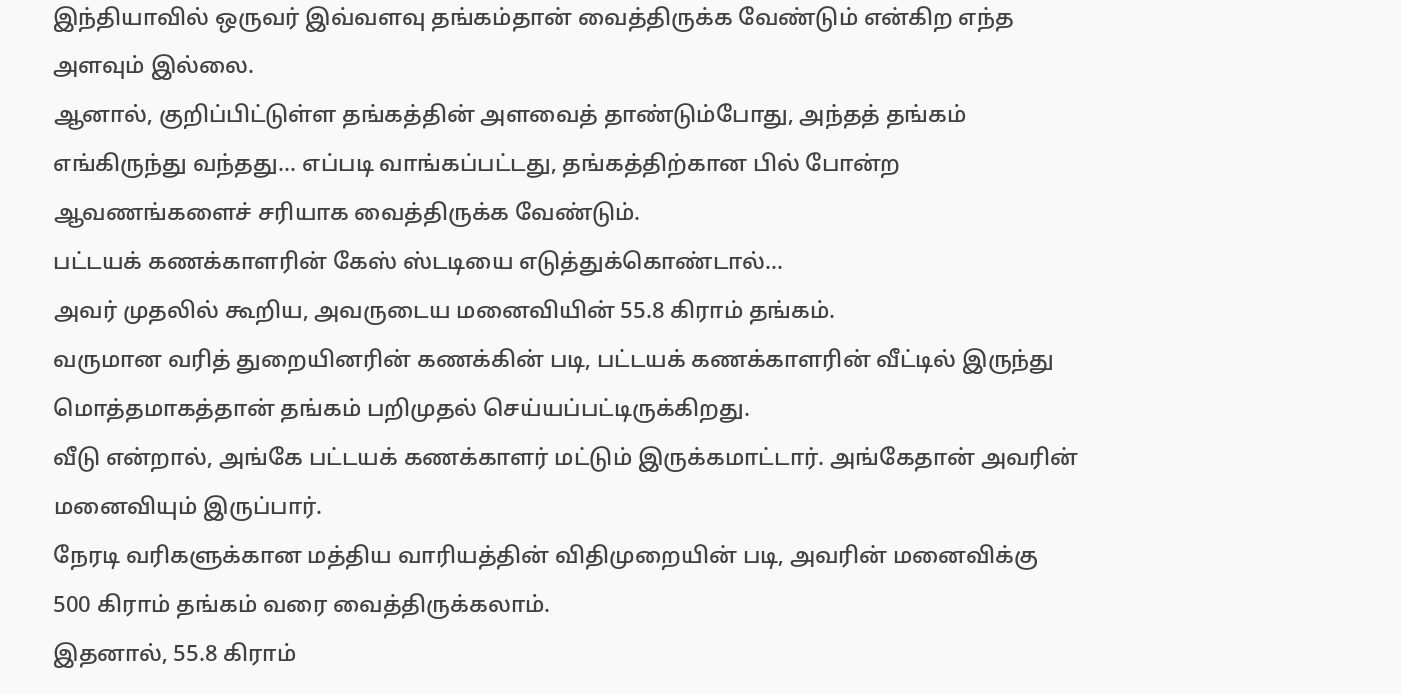இந்தியாவில் ஒருவர் இவ்வளவு தங்கம்தான் வைத்திருக்க வேண்டும் என்கிற எந்த அளவும் இல்லை.
ஆனால், குறிப்பிட்டுள்ள தங்கத்தின் அளவைத் தாண்டும்போது, அந்தத் தங்கம் எங்கிருந்து வந்தது... எப்படி வாங்கப்பட்டது, தங்கத்திற்கான பில் போன்ற ஆவணங்களைச் சரியாக வைத்திருக்க வேண்டும்.
பட்டயக் கணக்காளரின் கேஸ் ஸ்டடியை எடுத்துக்கொண்டால்...
அவர் முதலில் கூறிய, அவருடைய மனைவியின் 55.8 கிராம் தங்கம்.
வருமான வரித் துறையினரின் கணக்கின் படி, பட்டயக் கணக்காளரின் வீட்டில் இருந்து மொத்தமாகத்தான் தங்கம் பறிமுதல் செய்யப்பட்டிருக்கிறது.
வீடு என்றால், அங்கே பட்டயக் கணக்காளர் மட்டும் இருக்கமாட்டார். அங்கேதான் அவரின் மனைவியும் இருப்பார்.
நேரடி வரிகளுக்கான மத்திய வாரியத்தின் விதிமுறையின் படி, அவரின் மனைவிக்கு 500 கிராம் தங்கம் வரை வைத்திருக்கலாம்.
இதனால், 55.8 கிராம்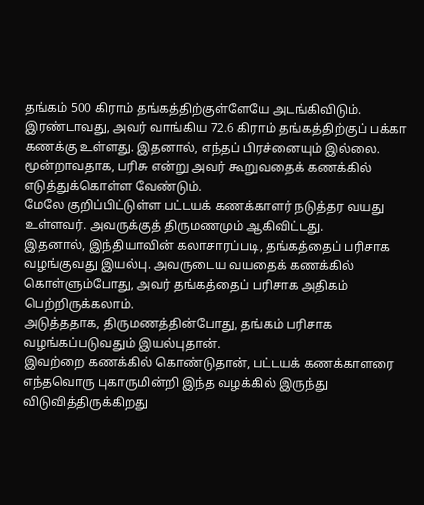தங்கம் 500 கிராம் தங்கத்திற்குள்ளேயே அடங்கிவிடும்.
இரண்டாவது, அவர் வாங்கிய 72.6 கிராம் தங்கத்திற்குப் பக்கா கணக்கு உள்ளது. இதனால், எந்தப் பிரச்னையும் இல்லை.
மூன்றாவதாக, பரிசு என்று அவர் கூறுவதைக் கணக்கில் எடுத்துக்கொள்ள வேண்டும்.
மேலே குறிப்பிட்டுள்ள பட்டயக் கணக்காளர் நடுத்தர வயது உள்ளவர். அவருக்குத் திருமணமும் ஆகிவிட்டது.
இதனால், இந்தியாவின் கலாசாரப்படி, தங்கத்தைப் பரிசாக வழங்குவது இயல்பு. அவருடைய வயதைக் கணக்கில் கொள்ளும்போது, அவர் தங்கத்தைப் பரிசாக அதிகம் பெற்றிருக்கலாம்.
அடுத்ததாக, திருமணத்தின்போது, தங்கம் பரிசாக வழங்கப்படுவதும் இயல்புதான்.
இவற்றை கணக்கில் கொண்டுதான், பட்டயக் கணக்காளரை எந்தவொரு புகாருமின்றி இந்த வழக்கில் இருந்து விடுவித்திருக்கிறது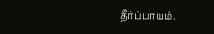தீர்ப்பாயம்.